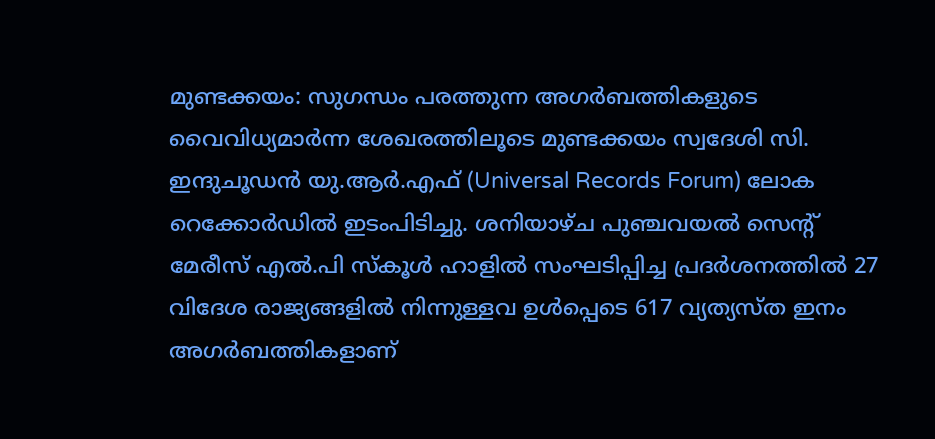മുണ്ടക്കയം: സുഗന്ധം പരത്തുന്ന അഗർബത്തികളുടെ വൈവിധ്യമാർന്ന ശേഖരത്തിലൂടെ മുണ്ടക്കയം സ്വദേശി സി. ഇന്ദുചൂഡൻ യു.ആർ.എഫ് (Universal Records Forum) ലോക റെക്കോർഡിൽ ഇടംപിടിച്ചു. ശനിയാഴ്ച പുഞ്ചവയൽ സെന്റ് മേരീസ് എൽ.പി സ്കൂൾ ഹാളിൽ സംഘടിപ്പിച്ച പ്രദർശനത്തിൽ 27 വിദേശ രാജ്യങ്ങളിൽ നിന്നുള്ളവ ഉൾപ്പെടെ 617 വ്യത്യസ്ത ഇനം അഗർബത്തികളാണ്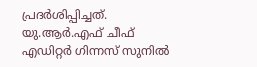പ്രദർശിപ്പിച്ചത്. യു.ആർ.എഫ് ചീഫ് എഡിറ്റർ ഗിന്നസ് സുനിൽ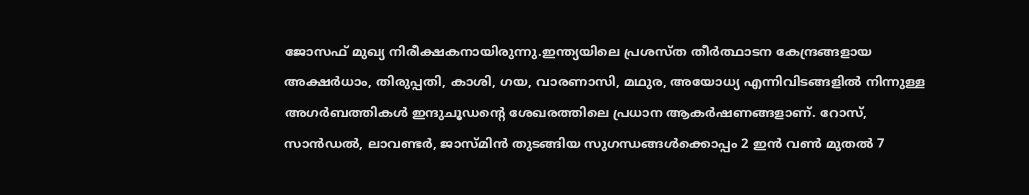ജോസഫ് മുഖ്യ നിരീക്ഷകനായിരുന്നു.ഇന്ത്യയിലെ പ്രശസ്ത തീർത്ഥാടന കേന്ദ്രങ്ങളായ അക്ഷർധാം, തിരുപ്പതി, കാശി, ഗയ, വാരണാസി, മഥുര, അയോധ്യ എന്നിവിടങ്ങളിൽ നിന്നുള്ള അഗർബത്തികൾ ഇന്ദുചൂഡന്റെ ശേഖരത്തിലെ പ്രധാന ആകർഷണങ്ങളാണ്. റോസ്, സാൻഡൽ, ലാവണ്ടർ, ജാസ്മിൻ തുടങ്ങിയ സുഗന്ധങ്ങൾക്കൊപ്പം 2 ഇൻ വൺ മുതൽ 7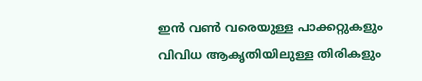ഇൻ വൺ വരെയുള്ള പാക്കറ്റുകളും വിവിധ ആകൃതിയിലുള്ള തിരികളും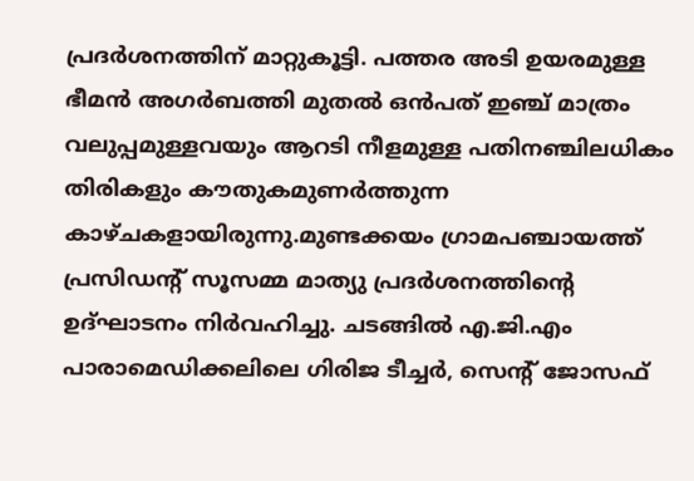പ്രദർശനത്തിന് മാറ്റുകൂട്ടി. പത്തര അടി ഉയരമുള്ള ഭീമൻ അഗർബത്തി മുതൽ ഒൻപത് ഇഞ്ച് മാത്രം വലുപ്പമുള്ളവയും ആറടി നീളമുള്ള പതിനഞ്ചിലധികം തിരികളും കൗതുകമുണർത്തുന്ന കാഴ്ചകളായിരുന്നു.മുണ്ടക്കയം ഗ്രാമപഞ്ചായത്ത് പ്രസിഡന്റ് സൂസമ്മ മാത്യു പ്രദർശനത്തിന്റെ ഉദ്ഘാടനം നിർവഹിച്ചു. ചടങ്ങിൽ എ.ജി.എം പാരാമെഡിക്കലിലെ ഗിരിജ ടീച്ചർ, സെന്റ് ജോസഫ്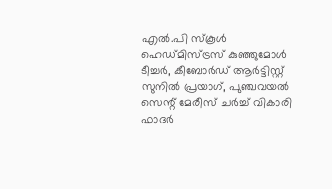എൽ.പി സ്കൂൾ ഹെഡ്മിസ്ട്രസ് കുഞ്ഞുമോൾ ടീച്ചർ, കീബോർഡ് ആർട്ടിസ്റ്റ് സുനിൽ പ്രയാഗ്, പുഞ്ചവയൽ സെന്റ് മേരീസ് ചർച്ച് വികാരി ഫാദർ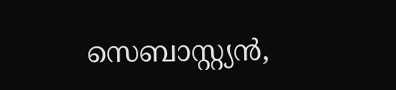സെബാസ്റ്റ്യൻ,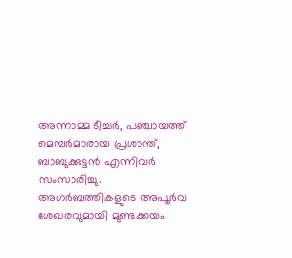അന്നാമ്മ ടീച്ചർ, പഞ്ചായത്ത് മെമ്പർമാരായ പ്രശാന്ത്, ബാബുക്കുട്ടൻ എന്നിവർ സംസാരിച്ചു.
അഗർബത്തികളുടെ അപൂർവ ശേഖരവുമായി മുണ്ടക്കയം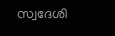സ്വദേശി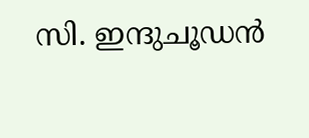സി. ഇന്ദുചൂഡൻ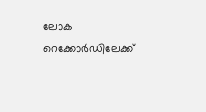ലോക റെക്കോർഡിലേക്ക്